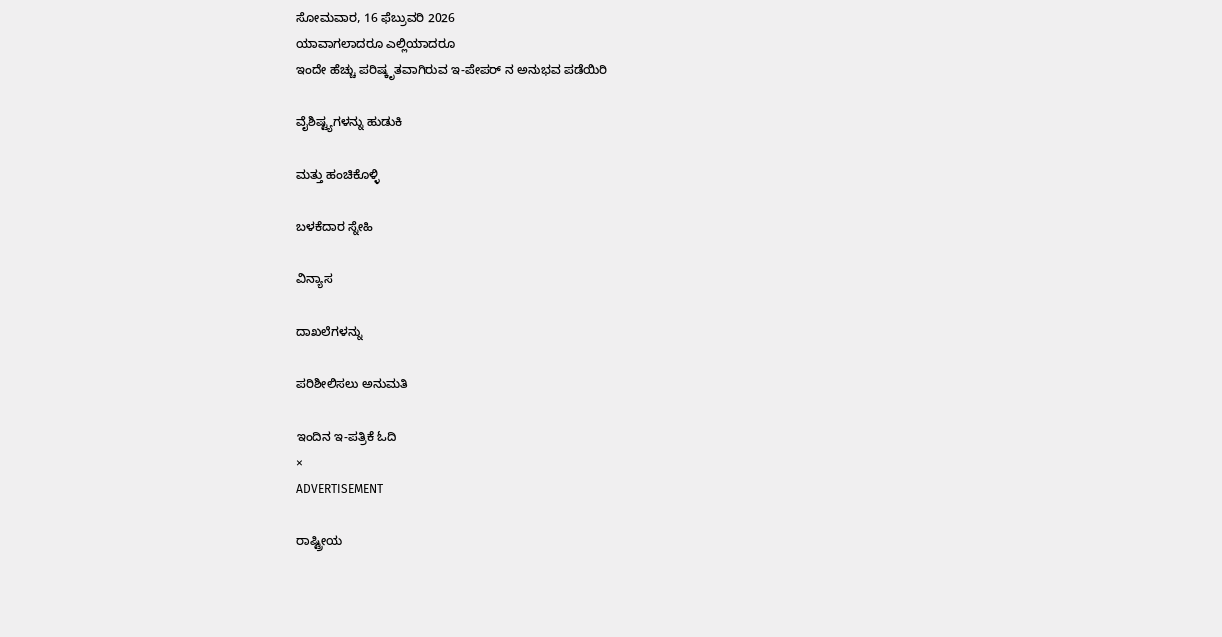ಸೋಮವಾರ, 16 ಫೆಬ್ರುವರಿ 2026
ಯಾವಾಗಲಾದರೂ ಎಲ್ಲಿಯಾದರೂ
ಇಂದೇ ಹೆಚ್ಚು ಪರಿಷ್ಕೃತವಾಗಿರುವ ಇ-ಪೇಪರ್ ನ ಅನುಭವ ಪಡೆಯಿರಿ

ವೈಶಿಷ್ಟ್ಯಗಳನ್ನು ಹುಡುಕಿ

ಮತ್ತು ಹಂಚಿಕೊಳ್ಳಿ

ಬಳಕೆದಾರ ಸ್ನೇಹಿ

ವಿನ್ಯಾಸ

ದಾಖಲೆಗಳನ್ನು

ಪರಿಶೀಲಿಸಲು ಅನುಮತಿ

ಇಂದಿನ ಇ-ಪತ್ರಿಕೆ ಓದಿ
×
ADVERTISEMENT

ರಾಷ್ಟ್ರೀಯ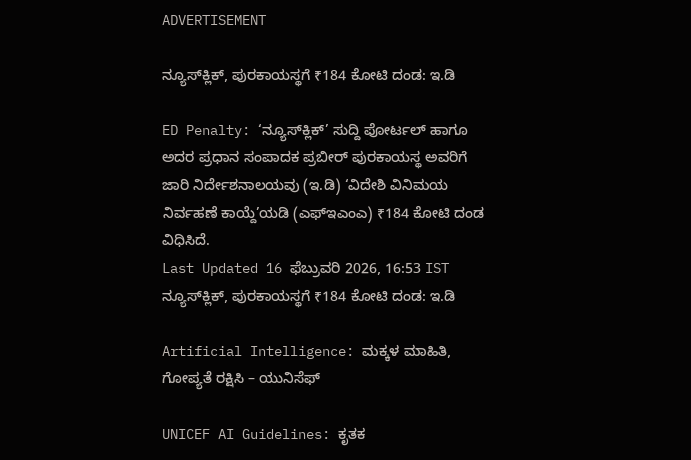ADVERTISEMENT

ನ್ಯೂಸ್‌ಕ್ಲಿಕ್‌, ಪುರಕಾಯಸ್ಥಗೆ ₹184 ಕೋಟಿ ದಂಡ: ಇ.ಡಿ

ED Penalty: ‘ನ್ಯೂಸ್‌ಕ್ಲಿಕ್‌’ ಸುದ್ದಿ ಪೋರ್ಟಲ್‌ ಹಾಗೂ ಅದರ ಪ್ರಧಾನ ಸಂಪಾದಕ ಪ್ರಬೀರ್‌ ಪುರಕಾಯಸ್ಥ ಅವರಿಗೆ ಜಾರಿ ನಿರ್ದೇಶನಾಲಯವು (ಇ.ಡಿ) ‘ವಿದೇಶಿ ವಿನಿಮಯ ನಿರ್ವಹಣೆ ಕಾಯ್ದೆ’ಯಡಿ (ಎಫ್‌ಇಎಂಎ) ₹184 ಕೋಟಿ ದಂಡ ವಿಧಿಸಿದೆ.
Last Updated 16 ಫೆಬ್ರುವರಿ 2026, 16:53 IST
ನ್ಯೂಸ್‌ಕ್ಲಿಕ್‌, ಪುರಕಾಯಸ್ಥಗೆ ₹184 ಕೋಟಿ ದಂಡ: ಇ.ಡಿ

Artificial Intelligence: ಮಕ್ಕಳ ಮಾಹಿತಿ, ಗೋಪ್ಯತೆ ರಕ್ಷಿಸಿ – ಯುನಿಸೆಫ್‌

UNICEF AI Guidelines: ಕೃತಕ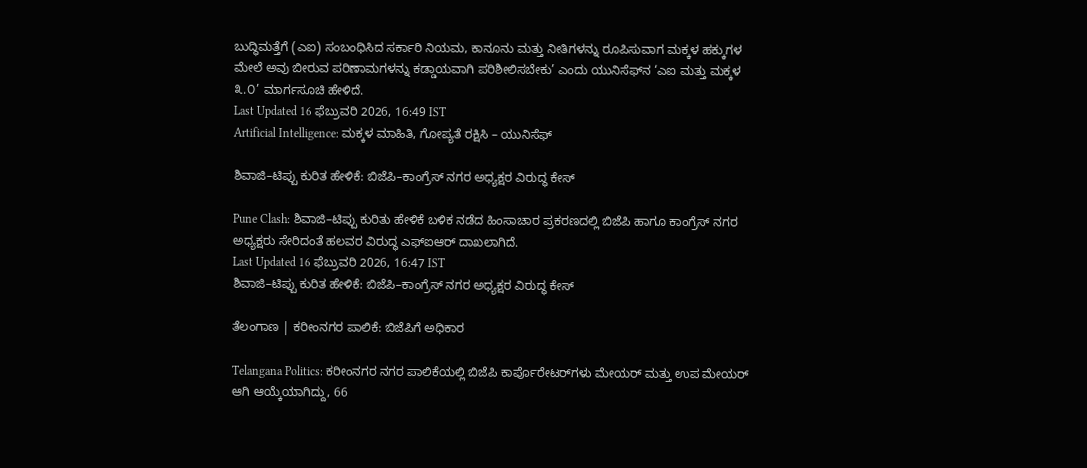ಬುದ್ಧಿಮತ್ತೆಗೆ (ಎಐ) ಸಂಬಂಧಿಸಿದ ಸರ್ಕಾರಿ ನಿಯಮ, ಕಾನೂನು ಮತ್ತು ನೀತಿಗಳನ್ನು ರೂಪಿಸುವಾಗ ಮಕ್ಕಳ ಹಕ್ಕುಗಳ ಮೇಲೆ ಅವು ಬೀರುವ ಪರಿಣಾಮಗಳನ್ನು ಕಡ್ಡಾಯವಾಗಿ ಪರಿಶೀಲಿಸಬೇಕು’ ಎಂದು ಯುನಿಸೆಫ್‌ನ ‘ಎಐ ಮತ್ತು ಮಕ್ಕಳ ೩.೦’ ಮಾರ್ಗಸೂಚಿ ಹೇಳಿದೆ.
Last Updated 16 ಫೆಬ್ರುವರಿ 2026, 16:49 IST
Artificial Intelligence: ಮಕ್ಕಳ ಮಾಹಿತಿ, ಗೋಪ್ಯತೆ ರಕ್ಷಿಸಿ – ಯುನಿಸೆಫ್‌

ಶಿವಾಜಿ–ಟಿಪ್ಪು ಕುರಿತ ಹೇಳಿಕೆ: ಬಿಜೆಪಿ–ಕಾಂಗ್ರೆಸ್ ನಗರ ಅಧ್ಯಕ್ಷರ ವಿರುದ್ಧ ಕೇಸ್

Pune Clash: ಶಿವಾಜಿ–ಟಿಪ್ಪು ಕುರಿತು ಹೇಳಿಕೆ ಬಳಿಕ ನಡೆದ ಹಿಂಸಾಚಾರ ಪ್ರಕರಣದಲ್ಲಿ ಬಿಜೆಪಿ ಹಾಗೂ ಕಾಂಗ್ರೆಸ್ ನಗರ ಅಧ್ಯಕ್ಷರು ಸೇರಿದಂತೆ ಹಲವರ ವಿರುದ್ಧ ಎಫ್‌ಐಆರ್ ದಾಖಲಾಗಿದೆ.
Last Updated 16 ಫೆಬ್ರುವರಿ 2026, 16:47 IST
ಶಿವಾಜಿ–ಟಿಪ್ಪು ಕುರಿತ ಹೇಳಿಕೆ: ಬಿಜೆಪಿ–ಕಾಂಗ್ರೆಸ್ ನಗರ ಅಧ್ಯಕ್ಷರ ವಿರುದ್ಧ ಕೇಸ್

ತೆಲಂಗಾಣ | ಕರೀಂನಗರ ಪಾಲಿಕೆ: ಬಿಜೆಪಿಗೆ ಅಧಿಕಾರ

Telangana Politics: ಕರೀಂನಗರ ನಗರ ಪಾಲಿಕೆಯಲ್ಲಿ ಬಿಜೆಪಿ ಕಾರ್ಪೊರೇಟರ್‌ಗಳು ಮೇಯರ್ ಮತ್ತು ಉಪ ಮೇಯರ್ ಆಗಿ ಆಯ್ಕೆಯಾಗಿದ್ದು, 66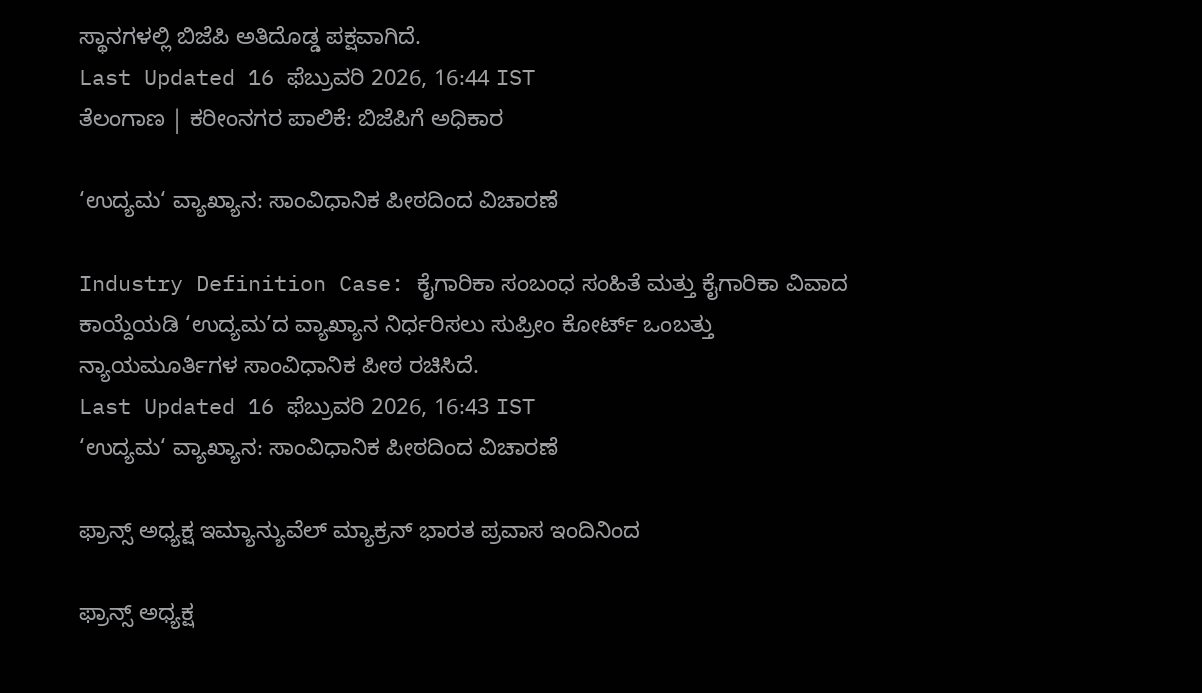ಸ್ಥಾನಗಳಲ್ಲಿ ಬಿಜೆಪಿ ಅತಿದೊಡ್ಡ ಪಕ್ಷವಾಗಿದೆ.
Last Updated 16 ಫೆಬ್ರುವರಿ 2026, 16:44 IST
ತೆಲಂಗಾಣ | ಕರೀಂನಗರ ಪಾಲಿಕೆ: ಬಿಜೆಪಿಗೆ ಅಧಿಕಾರ

‘ಉದ್ಯಮ‘ ವ್ಯಾಖ್ಯಾನ: ಸಾಂವಿಧಾನಿಕ ಪೀಠದಿಂದ ವಿಚಾರಣೆ

Industry Definition Case: ಕೈಗಾರಿಕಾ ಸಂಬಂಧ ಸಂಹಿತೆ ಮತ್ತು ಕೈಗಾರಿಕಾ ವಿವಾದ ಕಾಯ್ದೆಯಡಿ ‘ಉದ್ಯಮ’ದ ವ್ಯಾಖ್ಯಾನ ನಿರ್ಧರಿಸಲು ಸುಪ್ರೀಂ ಕೋರ್ಟ್ ಒಂಬತ್ತು ನ್ಯಾಯಮೂರ್ತಿಗಳ ಸಾಂವಿಧಾನಿಕ ಪೀಠ ರಚಿಸಿದೆ.
Last Updated 16 ಫೆಬ್ರುವರಿ 2026, 16:43 IST
‘ಉದ್ಯಮ‘ ವ್ಯಾಖ್ಯಾನ: ಸಾಂವಿಧಾನಿಕ ಪೀಠದಿಂದ ವಿಚಾರಣೆ

ಫ್ರಾನ್ಸ್‌ ಅಧ್ಯಕ್ಷ ಇಮ್ಯಾನ್ಯುವೆಲ್‌ ಮ್ಯಾಕ್ರನ್‌ ಭಾರತ ಪ್ರವಾಸ ಇಂದಿನಿಂದ

ಫ್ರಾನ್ಸ್‌ ಅಧ್ಯಕ್ಷ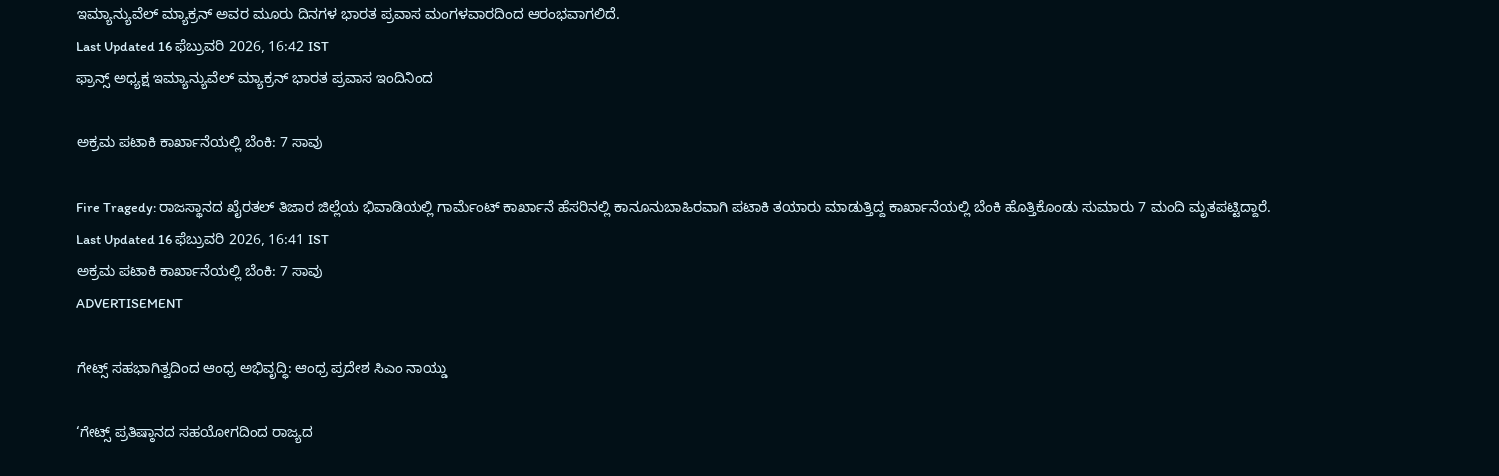ಇಮ್ಯಾನ್ಯುವೆಲ್‌ ಮ್ಯಾಕ್ರನ್‌ ಅವರ ಮೂರು ದಿನಗಳ ಭಾರತ ಪ್ರವಾಸ ಮಂಗಳವಾರದಿಂದ ಆರಂಭವಾಗಲಿದೆ.
Last Updated 16 ಫೆಬ್ರುವರಿ 2026, 16:42 IST
ಫ್ರಾನ್ಸ್‌ ಅಧ್ಯಕ್ಷ ಇಮ್ಯಾನ್ಯುವೆಲ್‌ ಮ್ಯಾಕ್ರನ್‌ ಭಾರತ ಪ್ರವಾಸ ಇಂದಿನಿಂದ

ಅಕ್ರಮ ಪಟಾಕಿ ಕಾರ್ಖಾನೆಯಲ್ಲಿ ಬೆಂಕಿ: 7 ಸಾವು

Fire Tragedy: ರಾಜಸ್ಥಾನದ ಖೈರತಲ್‌ ತಿಜಾರ ಜಿಲ್ಲೆಯ ಭಿವಾಡಿಯಲ್ಲಿ ಗಾರ್ಮೆಂಟ್‌ ಕಾರ್ಖಾನೆ ಹೆಸರಿನಲ್ಲಿ ಕಾನೂನುಬಾಹಿರವಾಗಿ ಪಟಾಕಿ ತಯಾರು ಮಾಡುತ್ತಿದ್ದ ಕಾರ್ಖಾನೆಯಲ್ಲಿ ಬೆಂಕಿ ಹೊತ್ತಿಕೊಂಡು ಸುಮಾರು 7 ಮಂದಿ ಮೃತಪಟ್ಟಿದ್ದಾರೆ.
Last Updated 16 ಫೆಬ್ರುವರಿ 2026, 16:41 IST
ಅಕ್ರಮ ಪಟಾಕಿ ಕಾರ್ಖಾನೆಯಲ್ಲಿ ಬೆಂಕಿ: 7 ಸಾವು
ADVERTISEMENT

ಗೇಟ್ಸ್‌ ಸಹಭಾಗಿತ್ವದಿಂದ ಆಂಧ್ರ ಅಭಿವೃದ್ಧಿ: ಆಂಧ್ರ ಪ್ರದೇಶ ಸಿಎಂ ನಾಯ್ಡು

‘ಗೇಟ್ಸ್‌ ಪ್ರತಿಷ್ಠಾನದ ಸಹಯೋಗದಿಂದ ರಾಜ್ಯದ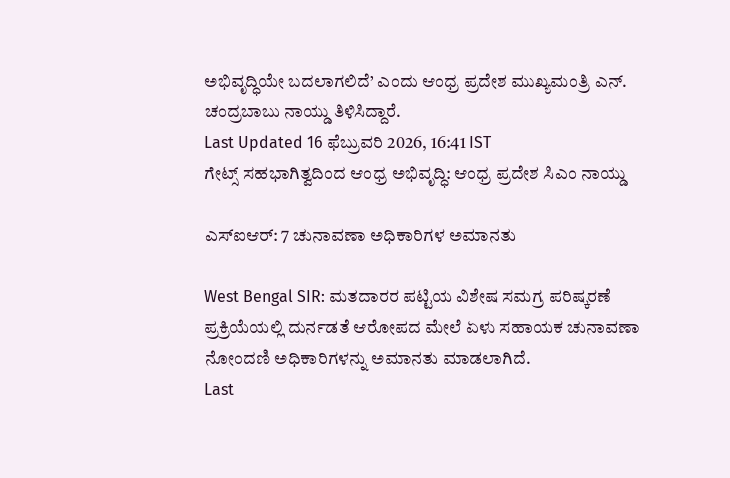ಅಭಿವೃದ್ಧಿಯೇ ಬದಲಾಗಲಿದೆ’ ಎಂದು ಆಂಧ್ರ ಪ್ರದೇಶ ಮುಖ್ಯಮಂತ್ರಿ ಎನ್‌. ಚಂದ್ರಬಾಬು ನಾಯ್ಡು ತಿಳಿಸಿದ್ದಾರೆ.
Last Updated 16 ಫೆಬ್ರುವರಿ 2026, 16:41 IST
ಗೇಟ್ಸ್‌ ಸಹಭಾಗಿತ್ವದಿಂದ ಆಂಧ್ರ ಅಭಿವೃದ್ಧಿ: ಆಂಧ್ರ ಪ್ರದೇಶ ಸಿಎಂ ನಾಯ್ಡು

ಎಸ್‌ಐಆರ್‌: 7 ಚುನಾವಣಾ ಅಧಿಕಾರಿಗಳ ಅಮಾನತು

West Bengal SIR: ಮತದಾರರ ಪಟ್ಟಿಯ ವಿಶೇಷ ಸಮಗ್ರ ಪರಿಷ್ಕರಣೆ ಪ್ರಕ್ರಿಯೆಯಲ್ಲಿ ದುರ್ನಡತೆ ಆರೋಪದ ಮೇಲೆ ಏಳು ಸಹಾಯಕ ಚುನಾವಣಾ ನೋಂದಣಿ ಅಧಿಕಾರಿಗಳನ್ನು ಅಮಾನತು ಮಾಡಲಾಗಿದೆ.
Last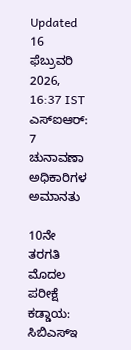Updated 16 ಫೆಬ್ರುವರಿ 2026, 16:37 IST
ಎಸ್‌ಐಆರ್‌: 7 ಚುನಾವಣಾ ಅಧಿಕಾರಿಗಳ ಅಮಾನತು

10ನೇ ತರಗತಿ ಮೊದಲ ಪರೀಕ್ಷೆ ಕಡ್ಡಾಯ: ಸಿಬಿಎಸ್‌ಇ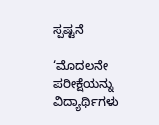ಸ್ಪಷ್ಟನೆ

‘ಮೊದಲನೇ ಪರೀಕ್ಷೆಯನ್ನು ವಿದ್ಯಾರ್ಥಿಗಳು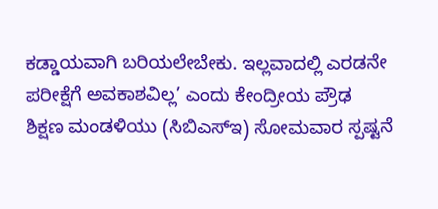ಕಡ್ಡಾಯವಾಗಿ ಬರಿಯಲೇಬೇಕು. ಇಲ್ಲವಾದಲ್ಲಿ ಎರಡನೇ ಪರೀಕ್ಷೆಗೆ ಅವಕಾಶವಿಲ್ಲ’ ಎಂದು ಕೇಂದ್ರೀಯ ಪ್ರೌಢ ಶಿಕ್ಷಣ ಮಂಡಳಿಯು (ಸಿಬಿಎಸ್‌ಇ) ಸೋಮವಾರ ಸ್ಪಷ್ಟನೆ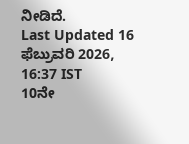ನೀಡಿದೆ.
Last Updated 16 ಫೆಬ್ರುವರಿ 2026, 16:37 IST
10ನೇ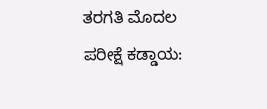ತರಗತಿ ಮೊದಲ ಪರೀಕ್ಷೆ ಕಡ್ಡಾಯ: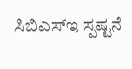ಸಿಬಿಎಸ್‌ಇ ಸ್ಪಷ್ಟನೆ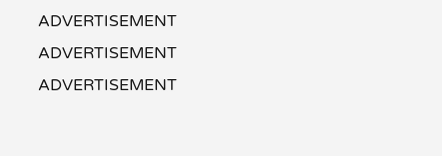ADVERTISEMENT
ADVERTISEMENT
ADVERTISEMENT